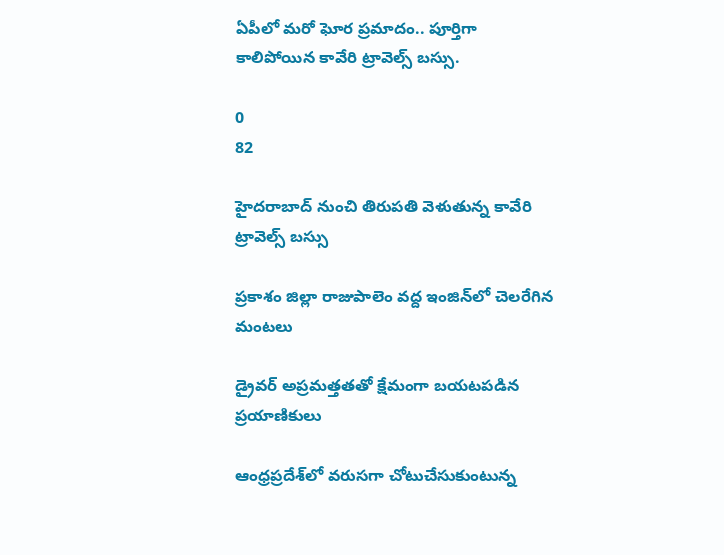ఏపీలో మరో ఘోర ప్రమాదం.. పూర్తిగా కాలిపోయిన కావేరి ట్రావెల్స్ బస్సు.

0
82

హైదరాబాద్ నుంచి తిరుపతి వెళుతున్న కావేరి ట్రావెల్స్ బస్సు

ప్రకాశం జిల్లా రాజుపాలెం వద్ద ఇంజిన్‌లో చెలరేగిన మంటలు

డ్రైవర్ అప్రమత్తతతో క్షేమంగా బయటపడిన ప్రయాణికులు

ఆంధ్రప్రదేశ్‌లో వరుసగా చోటుచేసుకుంటున్న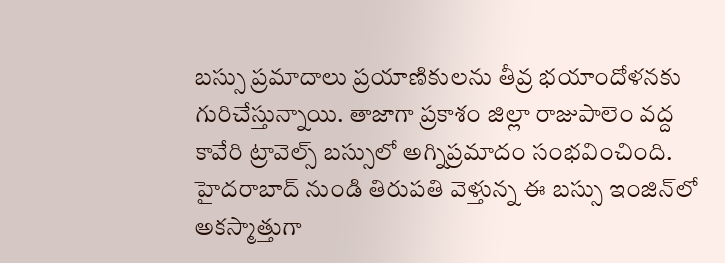బస్సు ప్రమాదాలు ప్రయాణికులను తీవ్ర భయాందోళనకు గురిచేస్తున్నాయి. తాజాగా ప్రకాశం జిల్లా రాజుపాలెం వద్ద కావేరి ట్రావెల్స్ బస్సులో అగ్నిప్రమాదం సంభవించింది. హైదరాబాద్ నుండి తిరుపతి వెళ్తున్న ఈ బస్సు ఇంజిన్‌లో అకస్మాత్తుగా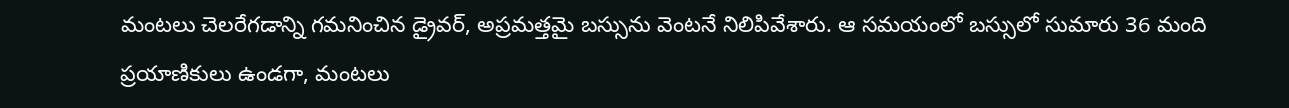మంటలు చెలరేగడాన్ని గమనించిన డ్రైవర్, అప్రమత్తమై బస్సును వెంటనే నిలిపివేశారు. ఆ సమయంలో బస్సులో సుమారు 36 మంది ప్రయాణికులు ఉండగా, మంటలు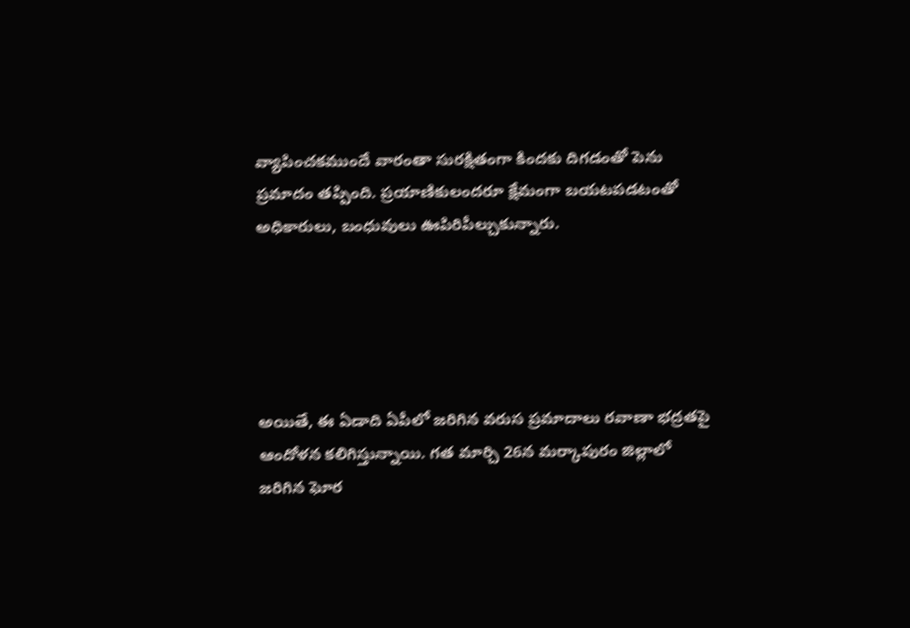వ్యాపించకముందే వారంతా సురక్షితంగా కిందకు దిగడంతో పెను ప్రమాదం తప్పింది. ప్రయాణికులందరూ క్షేమంగా బయటపడటంతో అధికారులు, బంధువులు ఊపిరిపీల్చుకున్నారు.





అయితే, ఈ ఏడాది ఏపీలో జరిగిన వరుస ప్రమాదాలు రవాణా భద్రతపై ఆందోళన కలిగిస్తున్నాయి. గత మార్చి 26న మర్కాపురం జిల్లాలో జరిగిన ఘోర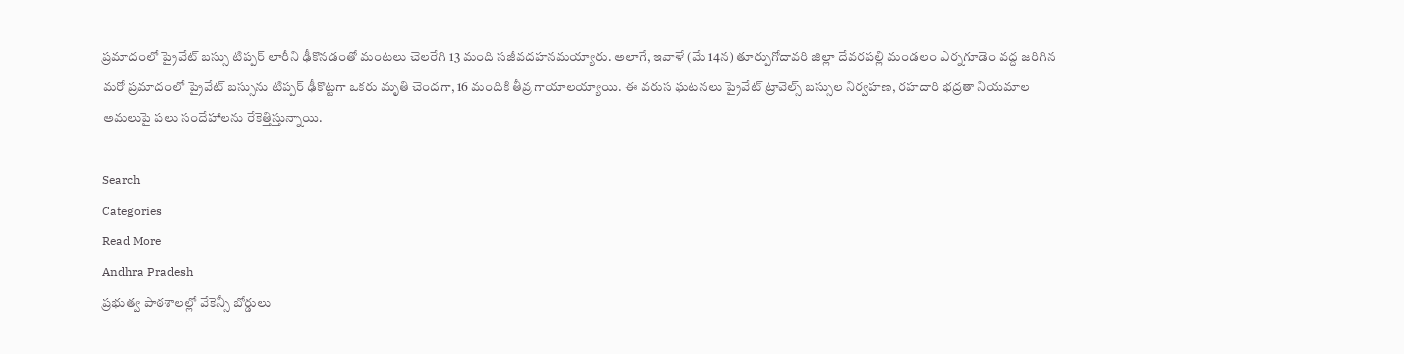ప్రమాదంలో ప్రైవేట్ బస్సు టిప్పర్ లారీని ఢీకొనడంతో మంటలు చెలరేగి 13 మంది సజీవదహనమయ్యారు. అలాగే, ఇవాళే (మే 14న) తూర్పుగోదావరి జిల్లా దేవరపల్లి మండలం ఎర్నగూడెం వద్ద జరిగిన మరో ప్రమాదంలో ప్రైవేట్ బస్సును టిప్పర్ ఢీకొట్టగా ఒకరు మృతి చెందగా, 16 మందికి తీవ్ర గాయాలయ్యాయి. ఈ వరుస ఘటనలు ప్రైవేట్ ట్రావెల్స్ బస్సుల నిర్వహణ, రహదారి భద్రతా నియమాల అమలుపై పలు సందేహాలను రేకెత్తిస్తున్నాయి.

Search
Categories
Read More
Andhra Pradesh
ప్రభుత్వ పాఠశాలల్లో వేకెన్సీ బోర్డులు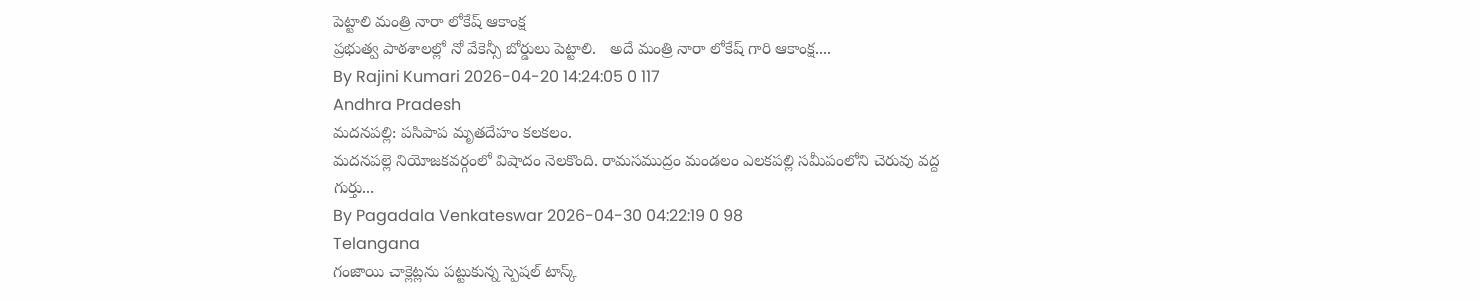పెట్టాలి మంత్రి నారా లోకేష్ ఆకాంక్ష
ప్రభుత్వ పాఠశాలల్లో నో వేకెన్సీ బోర్డులు పెట్టాలి.   అదే మంత్రి నారా లోకేష్ గారి ఆకాంక్ష....
By Rajini Kumari 2026-04-20 14:24:05 0 117
Andhra Pradesh
మదనపల్లి: పసిపాప మృతదేహం కలకలం.
మదనపల్లె నియోజకవర్గంలో విషాదం నెలకొంది. రామసముద్రం మండలం ఎలకపల్లి సమీపంలోని చెరువు వద్ద గుర్తు...
By Pagadala Venkateswar 2026-04-30 04:22:19 0 98
Telangana
గంజాయి చాక్లెట్లను పట్టుకున్న స్పెషల్ టాస్క్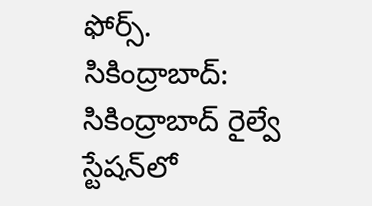ఫోర్స్.
సికింద్రాబాద్:  సికింద్రాబాద్‌ రైల్వే స్టేషన్‌లో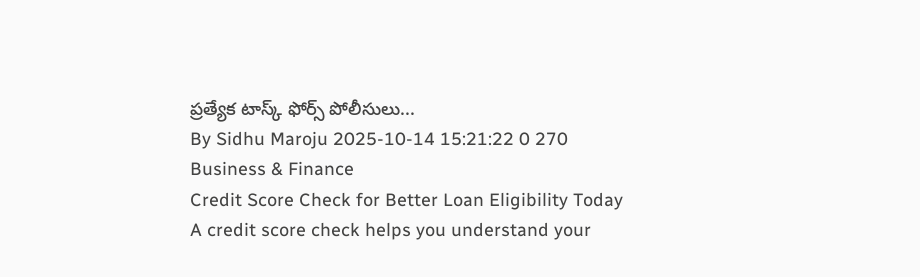ప్రత్యేక టాస్క్ ఫోర్స్ పోలీసులు...
By Sidhu Maroju 2025-10-14 15:21:22 0 270
Business & Finance
Credit Score Check for Better Loan Eligibility Today
A credit score check helps you understand your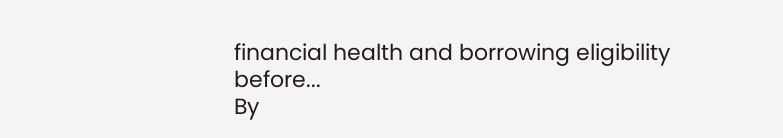financial health and borrowing eligibility before...
By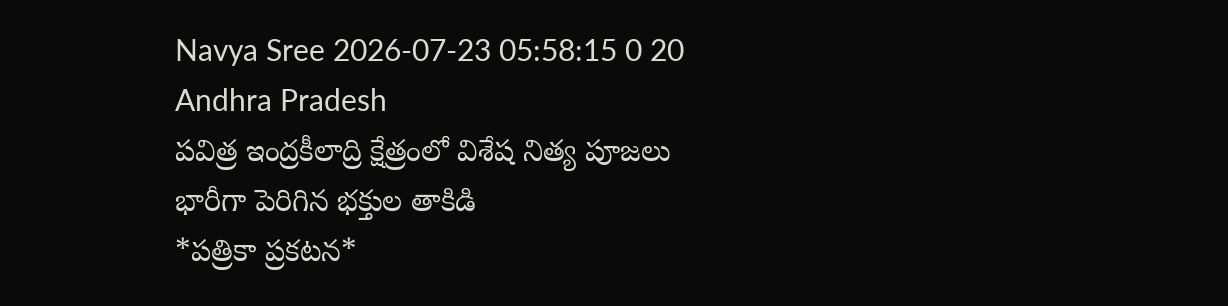Navya Sree 2026-07-23 05:58:15 0 20
Andhra Pradesh
పవిత్ర ఇంద్రకీలాద్రి క్షేత్రంలో విశేష నిత్య పూజలు భారీగా పెరిగిన భక్తుల తాకిడి
*పత్రికా ప్రకటన*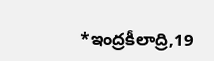*ఇంద్రకీలాద్రి,19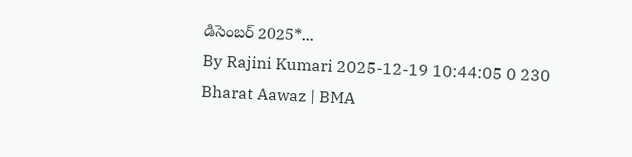డిసెంబర్ 2025*...
By Rajini Kumari 2025-12-19 10:44:05 0 230
Bharat Aawaz | BMA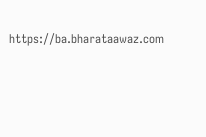https://ba.bharataawaz.com